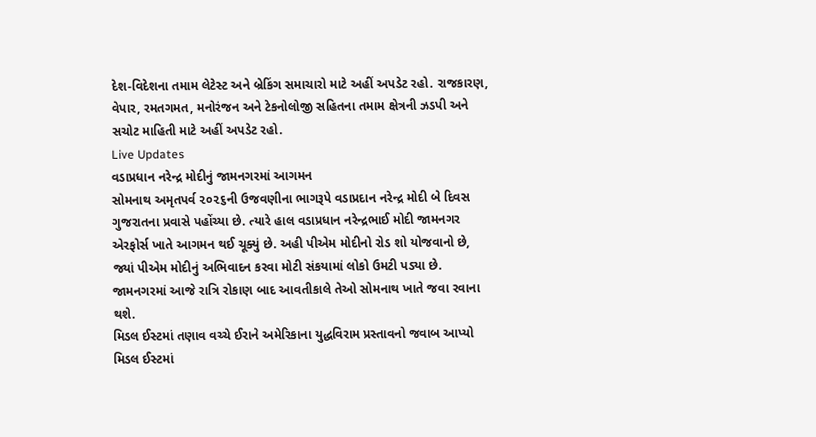દેશ-વિદેશના તમામ લેટેસ્ટ અને બ્રેકિંગ સમાચારો માટે અહીં અપડેટ રહો. રાજકારણ, વેપાર, રમતગમત, મનોરંજન અને ટેકનોલોજી સહિતના તમામ ક્ષેત્રની ઝડપી અને સચોટ માહિતી માટે અહીં અપડેટ રહો.
Live Updates
વડાપ્રધાન નરેન્દ્ર મોદીનું જામનગરમાં આગમન
સોમનાથ અમૃતપર્વ ૨૦૨૬ની ઉજવણીના ભાગરૂપે વડાપ્રદાન નરેન્દ્ર મોદી બે દિવસ ગુજરાતના પ્રવાસે પહોંચ્યા છે. ત્યારે હાલ વડાપ્રધાન નરેન્દ્રભાઈ મોદી જામનગર એરફોર્સ ખાતે આગમન થઈ ચૂક્યું છે. અહી પીએમ મોદીનો રોડ શો યોજવાનો છે, જ્યાં પીએમ મોદીનું અભિવાદન કરવા મોટી સંકયામાં લોકો ઉમટી પડ્યા છે. જામનગરમાં આજે રાત્રિ રોકાણ બાદ આવતીકાલે તેઓ સોમનાથ ખાતે જવા રવાના થશે.
મિડલ ઈસ્ટમાં તણાવ વચ્ચે ઈરાને અમેરિકાના યુદ્ધવિરામ પ્રસ્તાવનો જવાબ આપ્યો
મિડલ ઈસ્ટમાં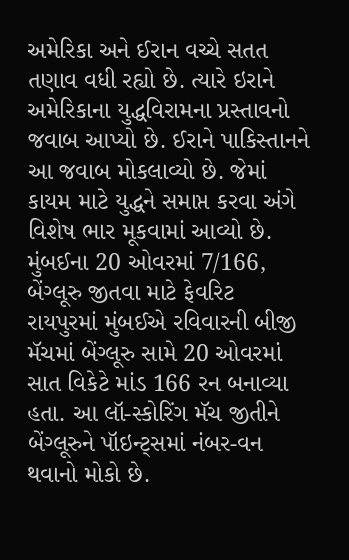અમેરિકા અને ઈરાન વચ્ચે સતત તણાવ વધી રહ્યો છે. ત્યારે ઇરાને અમેરિકાના યુદ્ધવિરામના પ્રસ્તાવનો જવાબ આપ્યો છે. ઈરાને પાકિસ્તાનને આ જવાબ મોકલાવ્યો છે. જેમાં કાયમ માટે યુદ્ધને સમાપ્ત કરવા અંગે વિશેષ ભાર મૂકવામાં આવ્યો છે.
મુંબઈના 20 ઓવરમાં 7/166, બેંગ્લૂરુ જીતવા માટે ફેવરિટ
રાયપુરમાં મુંબઈએ રવિવારની બીજી મૅચમાં બેંગ્લૂરુ સામે 20 ઓવરમાં સાત વિકેટે માંડ 166 રન બનાવ્યા હતા. આ લૉ-સ્કોરિંગ મૅચ જીતીને બેંગ્લૂરુને પૉઇન્ટ્સમાં નંબર-વન થવાનો મોકો છે.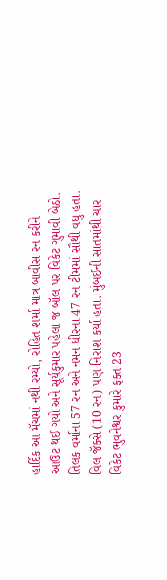હાર્દિક આ મૅચમાં નથી રમ્યો, રોહિત શર્મા માત્ર બાવીસ રન કરીને આઉટ થઈ ગયો અને સૂર્યકુમાર પહેલા જ બૉલ પર વિકેટ ગુમાવી બેઠો. તિલક વર્માના 57 રન અને નમન ધીરના 47 રન ટીમમાં સૌથી વધુ હતા. વિલ જૅક્સે (10 રન) પણ નિરાશ કર્યા હતા. મુંબઈની સાતમાંથી ચાર વિકેટ ભુવનેશ્વર કુમારે ફક્ત 23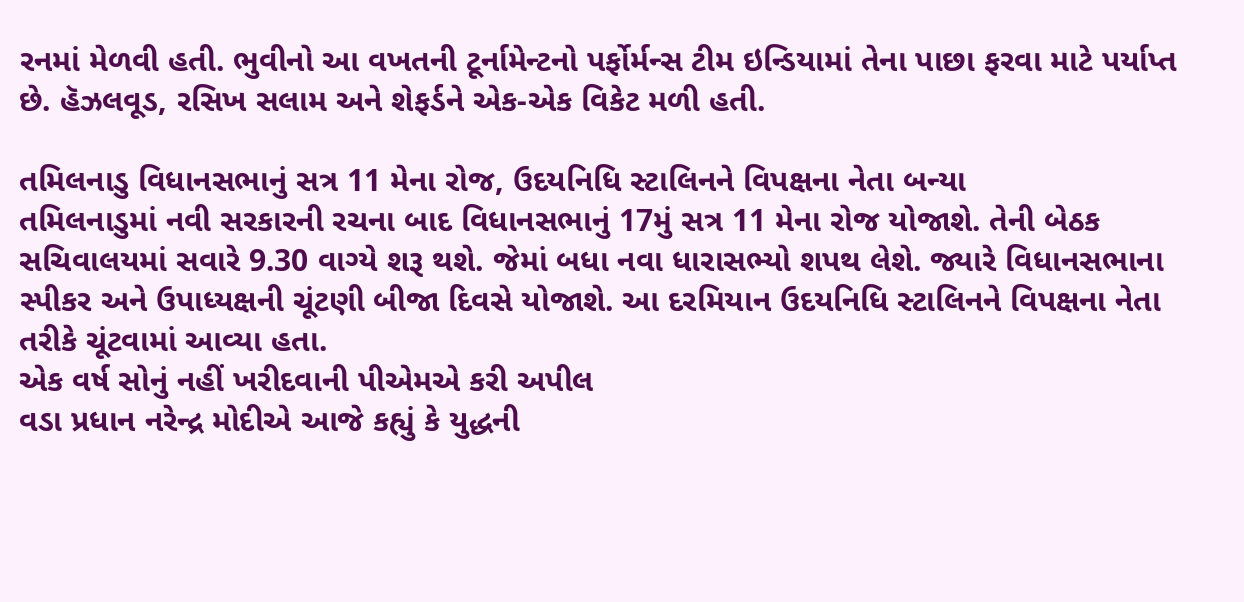રનમાં મેળવી હતી. ભુવીનો આ વખતની ટૂર્નામેન્ટનો પર્ફોર્મન્સ ટીમ ઇન્ડિયામાં તેના પાછા ફરવા માટે પર્યાપ્ત છે. હૅઝલવૂડ, રસિખ સલામ અને શેફર્ડને એક-એક વિકેટ મળી હતી.

તમિલનાડુ વિધાનસભાનું સત્ર 11 મેના રોજ, ઉદયનિધિ સ્ટાલિનને વિપક્ષના નેતા બન્યા
તમિલનાડુમાં નવી સરકારની રચના બાદ વિધાનસભાનું 17મું સત્ર 11 મેના રોજ યોજાશે. તેની બેઠક સચિવાલયમાં સવારે 9.30 વાગ્યે શરૂ થશે. જેમાં બધા નવા ધારાસભ્યો શપથ લેશે. જ્યારે વિધાનસભાના સ્પીકર અને ઉપાધ્યક્ષની ચૂંટણી બીજા દિવસે યોજાશે. આ દરમિયાન ઉદયનિધિ સ્ટાલિનને વિપક્ષના નેતા તરીકે ચૂંટવામાં આવ્યા હતા.
એક વર્ષ સોનું નહીં ખરીદવાની પીએમએ કરી અપીલ
વડા પ્રધાન નરેન્દ્ર મોદીએ આજે કહ્યું કે યુદ્ધની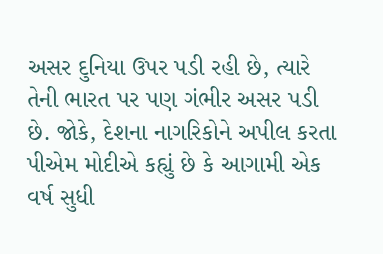અસર દુનિયા ઉપર પડી રહી છે, ત્યારે તેની ભારત પર પણ ગંભીર અસર પડી છે. જોકે, દેશના નાગરિકોને અપીલ કરતા પીએમ મોદીએ કહ્યું છે કે આગામી એક વર્ષ સુધી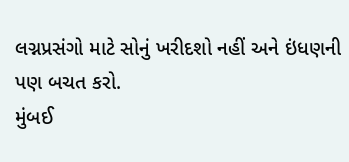લગ્નપ્રસંગો માટે સોનું ખરીદશો નહીં અને ઇંધણની પણ બચત કરો.
મુંબઈ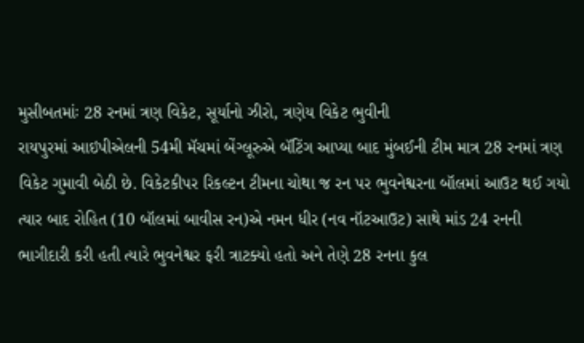મુસીબતમાંઃ 28 રનમાં ત્રણ વિકેટ, સૂર્યાનો ઝીરો, ત્રણેય વિકેટ ભુવીની
રાયપુરમાં આઇપીએલની 54મી મૅચમાં બેંગ્લૂરુએ બૅટિંગ આપ્યા બાદ મુંબઈની ટીમ માત્ર 28 રનમાં ત્રણ વિકેટ ગુમાવી બેઠી છે. વિકેટકીપર રિકલ્ટન ટીમના ચોથા જ રન પર ભુવનેશ્વરના બૉલમાં આઉટ થઈ ગયો ત્યાર બાદ રોહિત (10 બૉલમાં બાવીસ રન)એ નમન ધીર (નવ નૉટઆઉટ) સાથે માંડ 24 રનની ભાગીદારી કરી હતી ત્યારે ભુવનેશ્વર ફરી ત્રાટક્યો હતો અને તેણે 28 રનના કુલ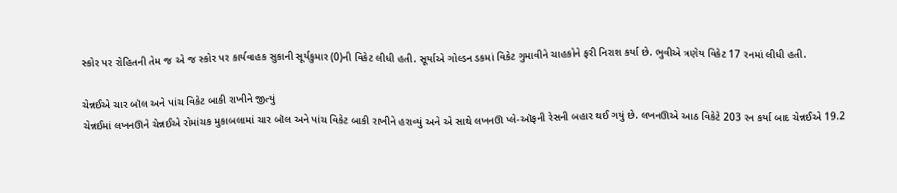સ્કોર પર રોહિતની તેમ જ એ જ સ્કોર પર કાર્યવાહક સુકાની સૂર્યકુમાર (0)ની વિકેટ લીધી હતી. સૂર્યાએ ગોલ્ડન ડકમાં વિકેટ ગુમાવીને ચાહકોને ફરી નિરાશ કર્યા છે. ભુવીએ ત્રણેય વિકેટ 17 રનમાં લીધી હતી.

ચેન્નઈએ ચાર બૉલ અને પાંચ વિકેટ બાકી રાખીને જીત્યું
ચેન્નઈમાં લખનઊને ચેન્નઈએ રોમાંચક મુકાબલામાં ચાર બૉલ અને પાંચ વિકેટ બાકી રાખીને હરાવ્યું અને એ સાથે લખનઊ પ્લે-ઑફની રેસની બહાર થઈ ગયું છે. લખનઊએ આઠ વિકેટે 203 રન કર્યા બાદ ચેન્નઈએ 19.2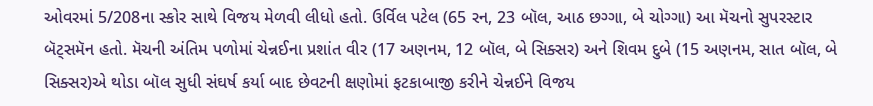ઓવરમાં 5/208ના સ્કોર સાથે વિજય મેળવી લીધો હતો. ઉર્વિલ પટેલ (65 રન, 23 બૉલ, આઠ છગ્ગા, બે ચોગ્ગા) આ મૅચનો સુપરસ્ટાર બૅટ્સમૅન હતો. મૅચની અંતિમ પળોમાં ચેન્નઈના પ્રશાંત વીર (17 અણનમ, 12 બૉલ, બે સિક્સર) અને શિવમ દુબે (15 અણનમ, સાત બૉલ, બે સિક્સર)એ થોડા બૉલ સુધી સંઘર્ષ કર્યા બાદ છેવટની ક્ષણોમાં ફટકાબાજી કરીને ચેન્નઈને વિજય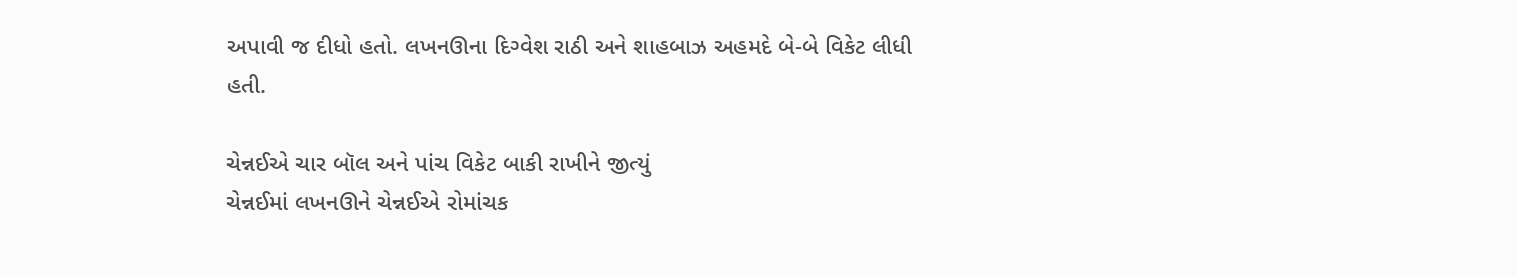અપાવી જ દીધો હતો. લખનઊના દિગ્વેશ રાઠી અને શાહબાઝ અહમદે બે-બે વિકેટ લીધી હતી.

ચેન્નઈએ ચાર બૉલ અને પાંચ વિકેટ બાકી રાખીને જીત્યું
ચેન્નઈમાં લખનઊને ચેન્નઈએ રોમાંચક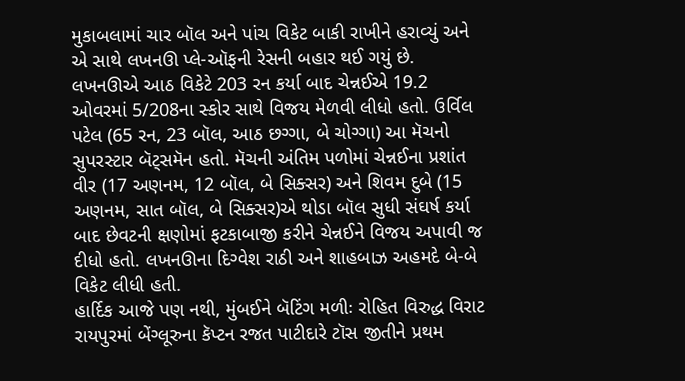મુકાબલામાં ચાર બૉલ અને પાંચ વિકેટ બાકી રાખીને હરાવ્યું અને એ સાથે લખનઊ પ્લે-ઑફની રેસની બહાર થઈ ગયું છે. લખનઊએ આઠ વિકેટે 203 રન કર્યા બાદ ચેન્નઈએ 19.2 ઓવરમાં 5/208ના સ્કોર સાથે વિજય મેળવી લીધો હતો. ઉર્વિલ પટેલ (65 રન, 23 બૉલ, આઠ છગ્ગા, બે ચોગ્ગા) આ મૅચનો સુપરસ્ટાર બૅટ્સમૅન હતો. મૅચની અંતિમ પળોમાં ચેન્નઈના પ્રશાંત વીર (17 અણનમ, 12 બૉલ, બે સિક્સર) અને શિવમ દુબે (15 અણનમ, સાત બૉલ, બે સિક્સર)એ થોડા બૉલ સુધી સંઘર્ષ કર્યા બાદ છેવટની ક્ષણોમાં ફટકાબાજી કરીને ચેન્નઈને વિજય અપાવી જ દીધો હતો. લખનઊના દિગ્વેશ રાઠી અને શાહબાઝ અહમદે બે-બે વિકેટ લીધી હતી.
હાર્દિક આજે પણ નથી, મુંબઈને બૅટિંગ મળીઃ રોહિત વિરુદ્ધ વિરાટ
રાયપુરમાં બેંગ્લૂરુના કૅપ્ટન રજત પાટીદારે ટૉસ જીતીને પ્રથમ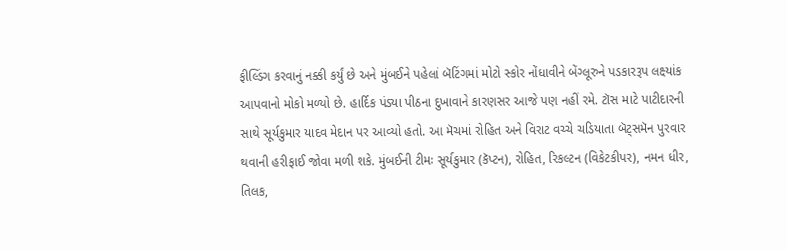ફીલ્ડિંગ કરવાનું નક્કી કર્યું છે અને મુંબઈને પહેલાં બૅટિંગમાં મોટો સ્કોર નોંધાવીને બેંગ્લૂરુને પડકારરૂપ લક્ષ્યાંક આપવાનો મોકો મળ્યો છે. હાર્દિક પંડ્યા પીઠના દુખાવાને કારણસર આજે પણ નહીં રમે. ટૉસ માટે પાટીદારની સાથે સૂર્યકુમાર યાદવ મેદાન પર આવ્યો હતો. આ મૅચમાં રોહિત અને વિરાટ વચ્ચે ચડિયાતા બૅટ્સમૅન પુરવાર થવાની હરીફાઈ જોવા મળી શકે. મુંબઈની ટીમઃ સૂર્યકુમાર (કૅપ્ટન), રોહિત, રિકલ્ટન (વિકેટકીપર), નમન ધીર, તિલક,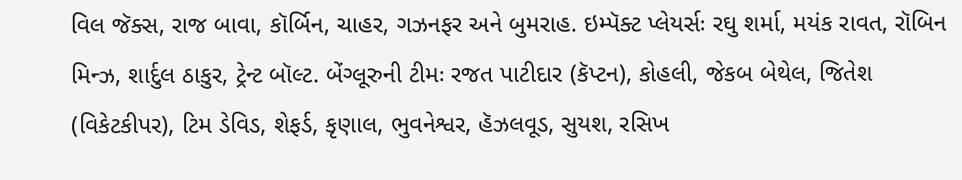વિલ જૅક્સ, રાજ બાવા, કૉર્બિન, ચાહર, ગઝનફર અને બુમરાહ. ઇમ્પૅક્ટ પ્લેયર્સઃ રઘુ શર્મા, મયંક રાવત, રૉબિન મિન્ઝ, શાર્દુલ ઠાકુર, ટ્રેન્ટ બૉલ્ટ. બેંગ્લૂરુની ટીમઃ રજત પાટીદાર (કૅપ્ટન), કોહલી, જેકબ બેથેલ, જિતેશ (વિકેટકીપર), ટિમ ડેવિડ, શેફર્ડ, કૃણાલ, ભુવનેશ્વર, હૅઝલવૂડ, સુયશ, રસિખ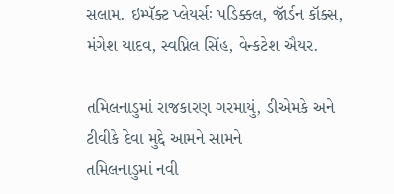સલામ. ઇમ્પૅક્ટ પ્લેયર્સઃ પડિક્કલ, જૉર્ડન કૉક્સ, મંગેશ યાદવ, સ્વપ્નિલ સિંહ, વેન્કટેશ ઐયર.

તમિલનાડુમાં રાજકારણ ગરમાયું, ડીએમકે અને ટીવીકે દેવા મુદ્દે આમને સામને
તમિલનાડુમાં નવી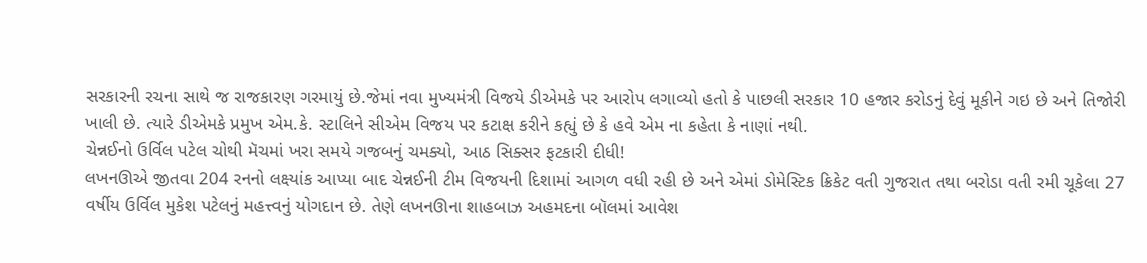સરકારની રચના સાથે જ રાજકારણ ગરમાયું છે.જેમાં નવા મુખ્યમંત્રી વિજયે ડીએમકે પર આરોપ લગાવ્યો હતો કે પાછલી સરકાર 10 હજાર કરોડનું દેવું મૂકીને ગઇ છે અને તિજોરી ખાલી છે. ત્યારે ડીએમકે પ્રમુખ એમ.કે. સ્ટાલિને સીએમ વિજય પર કટાક્ષ કરીને કહ્યું છે કે હવે એમ ના કહેતા કે નાણાં નથી.
ચેન્નઈનો ઉર્વિલ પટેલ ચોથી મૅચમાં ખરા સમયે ગજબનું ચમક્યો, આઠ સિક્સર ફટકારી દીધી!
લખનઊએ જીતવા 204 રનનો લક્ષ્યાંક આપ્યા બાદ ચેન્નઈની ટીમ વિજયની દિશામાં આગળ વધી રહી છે અને એમાં ડોમેસ્ટિક ક્રિકેટ વતી ગુજરાત તથા બરોડા વતી રમી ચૂકેલા 27 વર્ષીય ઉર્વિલ મુકેશ પટેલનું મહત્ત્વનું યોગદાન છે. તેણે લખનઊના શાહબાઝ અહમદના બૉલમાં આવેશ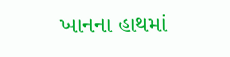ખાનના હાથમાં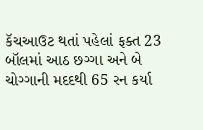કૅચઆઉટ થતાં પહેલાં ફક્ત 23 બૉલમાં આઠ છગ્ગા અને બે ચોગ્ગાની મદદથી 65 રન કર્યા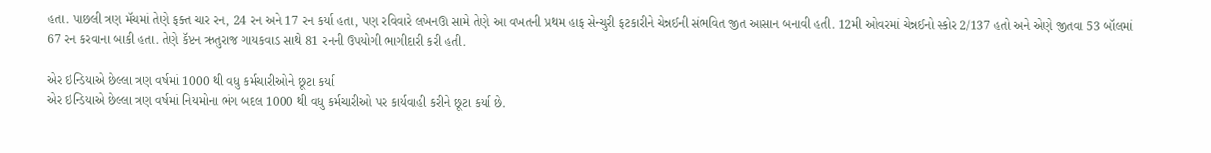હતા. પાછલી ત્રણ મૅચમાં તેણે ફક્ત ચાર રન, 24 રન અને 17 રન કર્યા હતા, પણ રવિવારે લખનઊ સામે તેણે આ વખતની પ્રથમ હાફ સેન્ચુરી ફટકારીને ચેન્નઈની સંભવિત જીત આસાન બનાવી હતી. 12મી ઓવરમાં ચેન્નઈનો સ્કોર 2/137 હતો અને એણે જીતવા 53 બૉલમાં 67 રન કરવાના બાકી હતા. તેણે કૅપ્ટન ઋતુરાજ ગાયકવાડ સાથે 81 રનની ઉપયોગી ભાગીદારી કરી હતી.

એર ઇન્ડિયાએ છેલ્લા ત્રણ વર્ષમાં 1000 થી વધુ કર્મચારીઓને છૂટા કર્યા
એર ઇન્ડિયાએ છેલ્લા ત્રણ વર્ષમાં નિયમોના ભંગ બદલ 1000 થી વધુ કર્મચારીઓ પર કાર્યવાહી કરીને છૂટા કર્યા છે.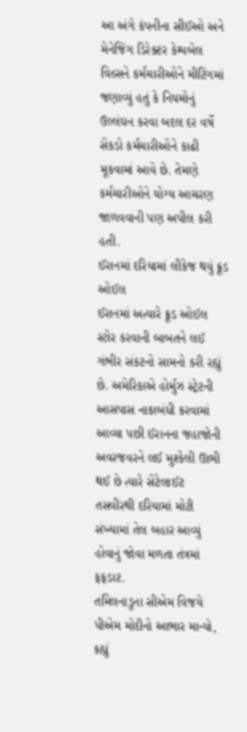આ અંગે કંપનીના સીઈઓ અને મેનેજિંગ ડિરેક્ટર કેમ્પબેલ વિલ્સને કર્મચારીઓને મીટિંગમાં જણાવ્યું હતું કે નિયમોનું ઉલ્લંઘન કરવા બદલ દર વર્ષે સેંકડો કર્મચારીઓને કાઢી મૂકવામાં આવે છે. તેમણે કર્મચારીઓને યોગ્ય આચરણ જાળવવાની પણ અપીલ કરી હતી.
ઈરાનમાં દરિયામાં લીકેજ થયું ક્રૂડ ઓઈલ
ઈરાનમાં અત્યારે ક્રૂડ ઓઈલ સ્ટોર કરવાની બાબતને લઈ ગંભીર સંકટનો સામનો કરી રહ્યું છે. અમેરિકાએ હોર્મુઝ સ્ટ્રેટની આસપાસ નાકાબંધી કરવામાં આવ્યા પછી ઈરાનના જહાજોની અવરજવરને લઈ મુશ્કેલી ઊભી થઈ છે ત્યારે સેટેલાઈટ તસવીરથી દરિયામાં મોટી સંખ્યામાં તેલ બહાર આવ્યું હોવાનું જોવા મળતા તંત્રમાં ફફડાટ.
તમિલનાડુના સીએમ વિજયે પીએમ મોદીનો આભાર માન્યો, કહ્યું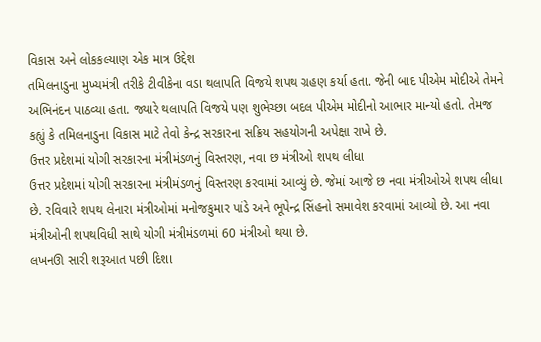વિકાસ અને લોકકલ્યાણ એક માત્ર ઉદ્દેશ
તમિલનાડુના મુખ્યમંત્રી તરીકે ટીવીકેના વડા થલાપતિ વિજયે શપથ ગ્રહણ કર્યા હતા. જેની બાદ પીએમ મોદીએ તેમને અભિનંદન પાઠવ્યા હતા. જ્યારે થલાપતિ વિજયે પણ શુભેચ્છા બદલ પીએમ મોદીનો આભાર માન્યો હતો. તેમજ કહ્યું કે તમિલનાડુના વિકાસ માટે તેવો કેન્દ્ર સરકારના સક્રિય સહયોગની અપેક્ષા રાખે છે.
ઉત્તર પ્રદેશમાં યોગી સરકારના મંત્રીમંડળનું વિસ્તરણ, નવા છ મંત્રીઓ શપથ લીધા
ઉત્તર પ્રદેશમાં યોગી સરકારના મંત્રીમંડળનું વિસ્તરણ કરવામાં આવ્યું છે. જેમાં આજે છ નવા મંત્રીઓએ શપથ લીધા છે. રવિવારે શપથ લેનારા મંત્રીઓમાં મનોજકુમાર પાંડે અને ભૂપેન્દ્ર સિંહનો સમાવેશ કરવામાં આવ્યો છે. આ નવા મંત્રીઓની શપથવિધી સાથે યોગી મંત્રીમંડળમાં 60 મંત્રીઓ થયા છે.
લખનઊ સારી શરૂઆત પછી દિશા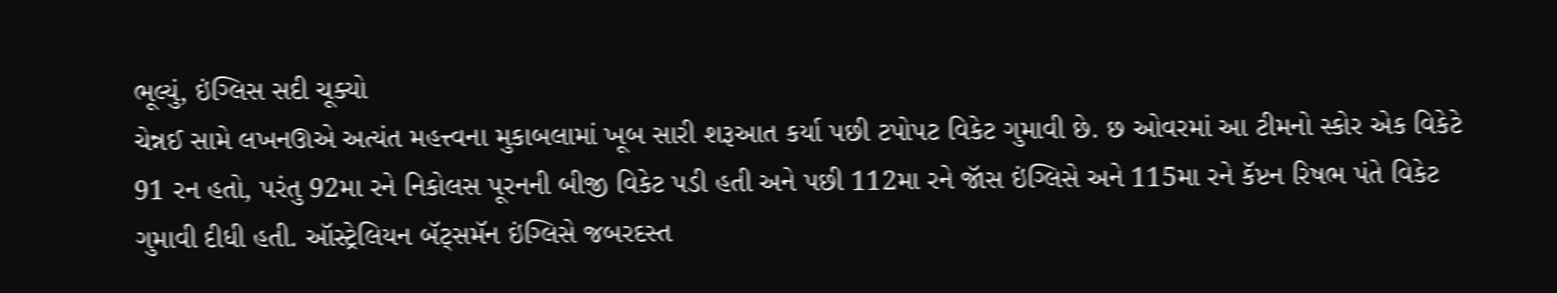ભૂલ્યું, ઇંગ્લિસ સદી ચૂક્યો
ચેન્નઈ સામે લખનઊએ અત્યંત મહત્ત્વના મુકાબલામાં ખૂબ સારી શરૂઆત કર્યા પછી ટપોપટ વિકેટ ગુમાવી છે. છ ઓવરમાં આ ટીમનો સ્કોર એક વિકેટે 91 રન હતો, પરંતુ 92મા રને નિકોલસ પૂરનની બીજી વિકેટ પડી હતી અને પછી 112મા રને જૉસ ઇંગ્લિસે અને 115મા રને કૅપ્ટન રિષભ પંતે વિકેટ ગુમાવી દીધી હતી. ઑસ્ટ્રેલિયન બૅટ્સમૅન ઇંગ્લિસે જબરદસ્ત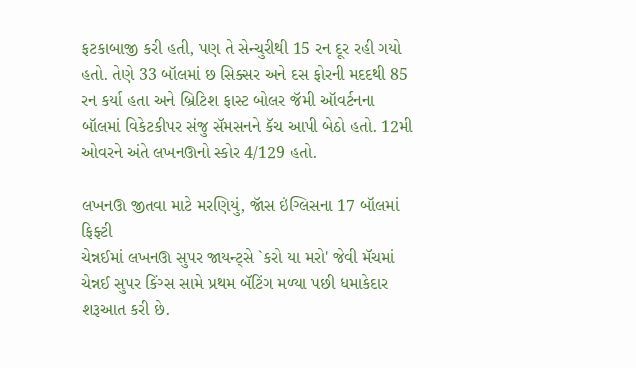ફટકાબાજી કરી હતી, પણ તે સેન્ચુરીથી 15 રન દૂર રહી ગયો હતો. તેણે 33 બૉલમાં છ સિક્સર અને દસ ફોરની મદદથી 85 રન કર્યા હતા અને બ્રિટિશ ફાસ્ટ બોલર જૅમી ઑવર્ટનના બૉલમાં વિકેટકીપર સંજુ સૅમસનને કૅચ આપી બેઠો હતો. 12મી ઓવરને અંતે લખનઊનો સ્કોર 4/129 હતો.

લખનઊ જીતવા માટે મરણિયું, જૉસ ઇંગ્લિસના 17 બૉલમાં ફિફ્ટી
ચેન્નઈમાં લખનઊ સુપર જાયન્ટ્સે `કરો યા મરો' જેવી મૅચમાં ચેન્નઈ સુપર કિંગ્સ સામે પ્રથમ બૅટિંગ મળ્યા પછી ધમાકેદાર શરૂઆત કરી છે.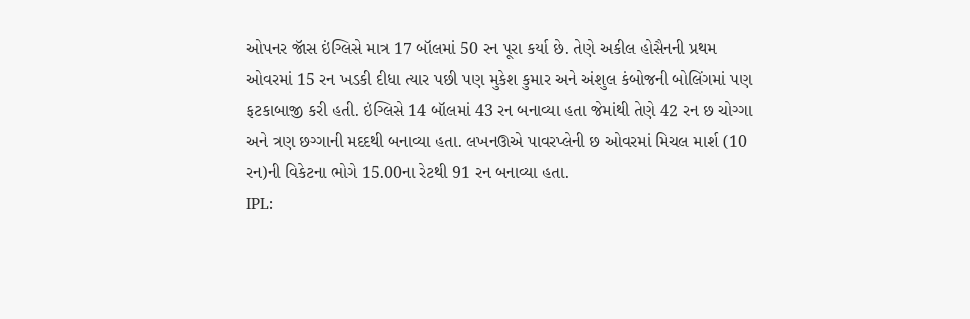ઓપનર જૉસ ઇંગ્લિસે માત્ર 17 બૉલમાં 50 રન પૂરા કર્યા છે. તેણે અકીલ હોસૈનની પ્રથમ ઓવરમાં 15 રન ખડકી દીધા ત્યાર પછી પણ મુકેશ કુમાર અને અંશુલ કંબોજની બોલિંગમાં પણ ફટકાબાજી કરી હતી. ઇંગ્લિસે 14 બૉલમાં 43 રન બનાવ્યા હતા જેમાંથી તેણે 42 રન છ ચોગ્ગા અને ત્રણ છગ્ગાની મદદથી બનાવ્યા હતા. લખનઊએ પાવરપ્લેની છ ઓવરમાં મિચલ માર્શ (10 રન)ની વિકેટના ભોગે 15.00ના રેટથી 91 રન બનાવ્યા હતા.
IPL: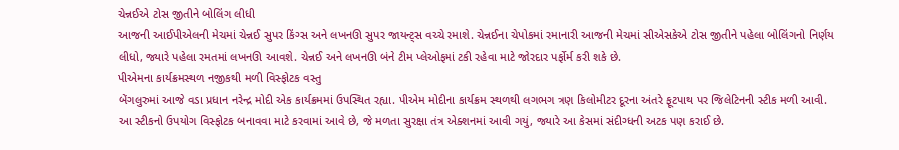ચેન્નઈએ ટોસ જીતીને બોલિંગ લીધી
આજની આઈપીએલની મેચમાં ચેન્નઈ સુપર કિંગ્સ અને લખનઊ સુપર જાયન્ટ્સ વચ્ચે રમાશે. ચેન્નઈના ચેપોકમાં રમાનારી આજની મેચમાં સીએસકેએ ટોસ જીતીને પહેલા બોલિંગનો નિર્ણય લીધો, જ્યારે પહેલા રમતમાં લખનઊ આવશે. ચેન્નઈ અને લખનઊ બંને ટીમ પ્લેઓફમાં ટકી રહેવા માટે જોરદાર પર્ફોર્મ કરી શકે છે.
પીએમના કાર્યક્રમસ્થળ નજીકથી મળી વિસ્ફોટક વસ્તુ
બેંગલુરુમાં આજે વડા પ્રધાન નરેન્દ્ર મોદી એક કાર્યક્રમમાં ઉપસ્થિત રહ્યા. પીએમ મોદીના કાર્યક્રમ સ્થળથી લગભગ ત્રણ કિલોમીટર દૂરના અંતરે ફૂટપાથ પર જિલેટિનની સ્ટીક મળી આવી. આ સ્ટીકનો ઉપયોગ વિસ્ફોટક બનાવવા માટે કરવામાં આવે છે, જે મળતા સુરક્ષા તંત્ર એક્શનમાં આવી ગયું, જ્યારે આ કેસમાં સંદીગ્ધની અટક પણ કરાઈ છે.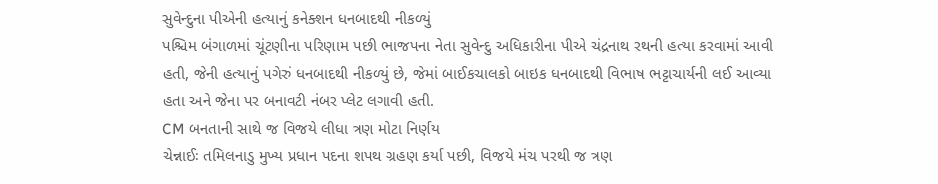સુવેન્દુના પીએની હત્યાનું કનેક્શન ધનબાદથી નીકળ્યું
પશ્ચિમ બંગાળમાં ચૂંટણીના પરિણામ પછી ભાજપના નેતા સુવેન્દુ અધિકારીના પીએ ચંદ્રનાથ રથની હત્યા કરવામાં આવી હતી, જેની હત્યાનું પગેરું ધનબાદથી નીકળ્યું છે, જેમાં બાઈકચાલકો બાઇક ધનબાદથી વિભાષ ભટ્ટાચાર્યની લઈ આવ્યા હતા અને જેના પર બનાવટી નંબર પ્લેટ લગાવી હતી.
CM બનતાની સાથે જ વિજયે લીધા ત્રણ મોટા નિર્ણય
ચેન્નાઈઃ તમિલનાડુ મુખ્ય પ્રધાન પદના શપથ ગ્રહણ કર્યા પછી, વિજયે મંચ પરથી જ ત્રણ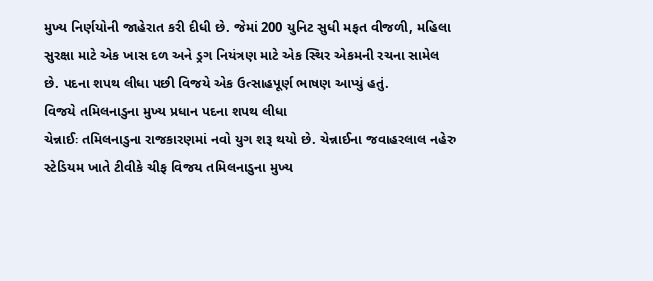મુખ્ય નિર્ણયોની જાહેરાત કરી દીધી છે. જેમાં 200 યુનિટ સુધી મફત વીજળી, મહિલા સુરક્ષા માટે એક ખાસ દળ અને ડ્રગ નિયંત્રણ માટે એક સ્થિર એકમની રચના સામેલ છે. પદના શપથ લીધા પછી વિજયે એક ઉત્સાહપૂર્ણ ભાષણ આપ્યું હતું.
વિજયે તમિલનાડુના મુખ્ય પ્રધાન પદના શપથ લીધા
ચેન્નાઈઃ તમિલનાડુના રાજકારણમાં નવો યુગ શરૂ થયો છે. ચેન્નાઈના જવાહરલાલ નહેરુ સ્ટેડિયમ ખાતે ટીવીકે ચીફ વિજય તમિલનાડુના મુખ્ય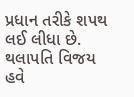પ્રધાન તરીકે શપથ લઈ લીધા છે. થલાપતિ વિજય હવે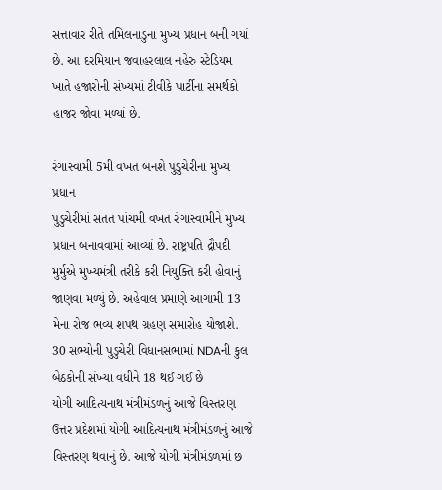સત્તાવાર રીતે તમિલનાડુના મુખ્ય પ્રધાન બની ગયાં છે. આ દરમિયાન જવાહરલાલ નહેરુ સ્ટેડિયમ ખાતે હજારોની સંખ્યમાં ટીવીકે પાર્ટીના સમર્થકો હાજર જોવા મળ્યાં છે.

રંગાસ્વામી 5મી વખત બનશે પુડુચેરીના મુખ્ય પ્રધાન
પુડુચેરીમાં સતત પાંચમી વખત રંગાસ્વામીને મુખ્ય પ્રધાન બનાવવામાં આવ્યાં છે. રાષ્ટ્રપતિ દ્રૌપદી મુર્મુએ મુખ્યમંત્રી તરીકે કરી નિયુક્તિ કરી હોવાનું જાણવા મળ્યું છે. અહેવાલ પ્રમાણે આગામી 13 મેના રોજ ભવ્ય શપથ ગ્રહણ સમારોહ યોજાશે. 30 સભ્યોની પુડુચેરી વિધાનસભામાં NDAની કુલ બેઠકોની સંખ્યા વધીને 18 થઈ ગઈ છે
યોગી આદિત્યનાથ મંત્રીમંડળનું આજે વિસ્તરણ
ઉત્તર પ્રદેશમાં યોગી આદિત્યનાથ મંત્રીમંડળનું આજે વિસ્તરણ થવાનું છે. આજે યોગી મંત્રીમંડળમાં છ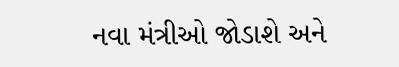નવા મંત્રીઓ જોડાશે અને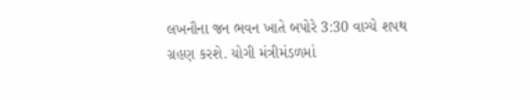લખનૌના જન ભવન ખાતે બપોરે 3:30 વાગ્યે શપથ ગ્રહણ કરશે. યોગી મંત્રીમંડળમાં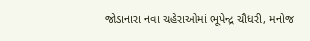જોડાનારા નવા ચહેરાઓમાં ભૂપેન્દ્ર ચૌધરી, મનોજ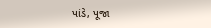પાંડે, પૂજા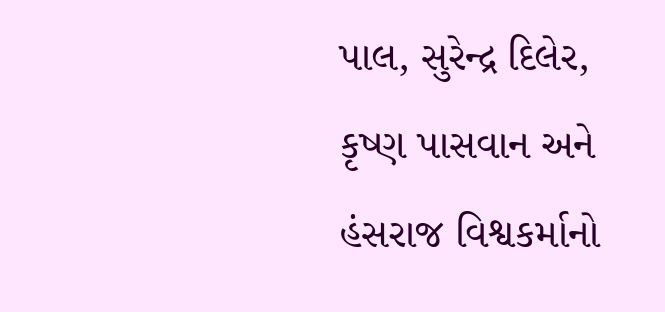પાલ, સુરેન્દ્ર દિલેર, કૃષ્ણ પાસવાન અને હંસરાજ વિશ્વકર્માનો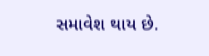સમાવેશ થાય છે.